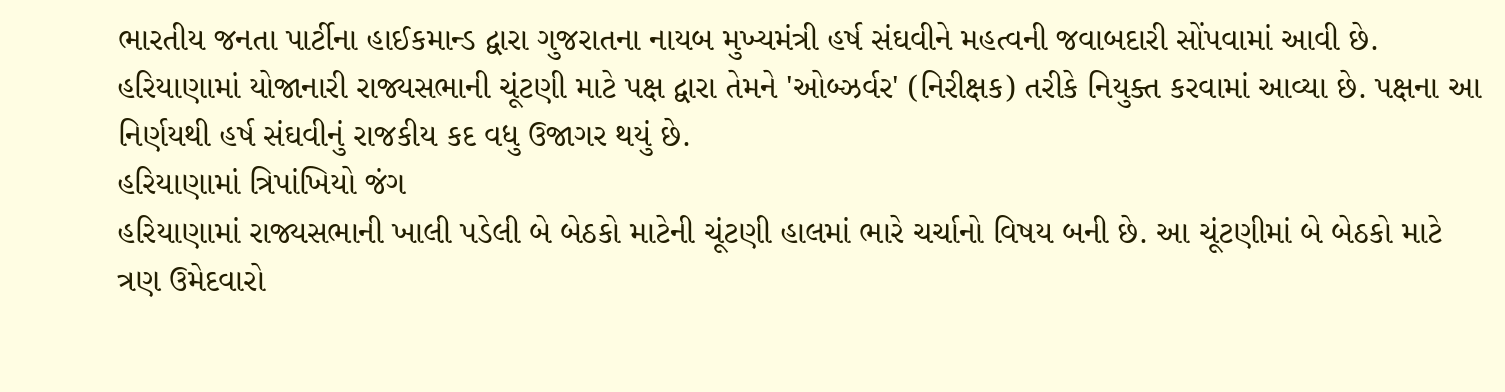ભારતીય જનતા પાર્ટીના હાઈકમાન્ડ દ્વારા ગુજરાતના નાયબ મુખ્યમંત્રી હર્ષ સંઘવીને મહત્વની જવાબદારી સોંપવામાં આવી છે. હરિયાણામાં યોજાનારી રાજ્યસભાની ચૂંટણી માટે પક્ષ દ્વારા તેમને 'ઓબ્ઝર્વર' (નિરીક્ષક) તરીકે નિયુક્ત કરવામાં આવ્યા છે. પક્ષના આ નિર્ણયથી હર્ષ સંઘવીનું રાજકીય કદ વધુ ઉજાગર થયું છે.
હરિયાણામાં ત્રિપાંખિયો જંગ
હરિયાણામાં રાજ્યસભાની ખાલી પડેલી બે બેઠકો માટેની ચૂંટણી હાલમાં ભારે ચર્ચાનો વિષય બની છે. આ ચૂંટણીમાં બે બેઠકો માટે ત્રણ ઉમેદવારો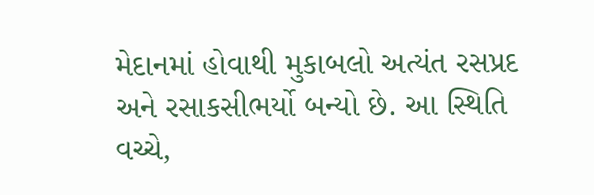મેદાનમાં હોવાથી મુકાબલો અત્યંત રસપ્રદ અને રસાકસીભર્યો બન્યો છે. આ સ્થિતિ વચ્ચે,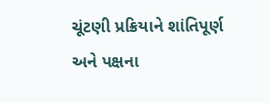ચૂંટણી પ્રક્રિયાને શાંતિપૂર્ણ અને પક્ષના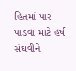હિતમાં પાર પાડવા માટે હર્ષ સંઘવીને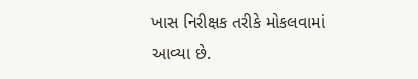ખાસ નિરીક્ષક તરીકે મોકલવામાં આવ્યા છે.